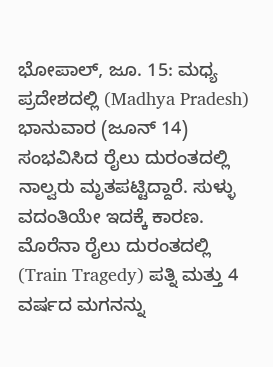ಭೋಪಾಲ್, ಜೂ. 15: ಮಧ್ಯ ಪ್ರದೇಶದಲ್ಲಿ (Madhya Pradesh) ಭಾನುವಾರ (ಜೂನ್ 14) ಸಂಭವಿಸಿದ ರೈಲು ದುರಂತದಲ್ಲಿ ನಾಲ್ವರು ಮೃತಪಟ್ಟಿದ್ದಾರೆ. ಸುಳ್ಳು ವದಂತಿಯೇ ಇದಕ್ಕೆ ಕಾರಣ. ಮೊರೆನಾ ರೈಲು ದುರಂತದಲ್ಲಿ (Train Tragedy) ಪತ್ನಿ ಮತ್ತು 4 ವರ್ಷದ ಮಗನನ್ನು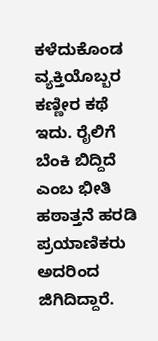ಕಳೆದುಕೊಂಡ ವ್ಯಕ್ತಿಯೊಬ್ಬರ ಕಣ್ಣೀರ ಕಥೆ ಇದು. ರೈಲಿಗೆ ಬೆಂಕಿ ಬಿದ್ದಿದೆ ಎಂಬ ಭೀತಿ ಹಠಾತ್ತನೆ ಹರಡಿ ಪ್ರಯಾಣಿಕರು ಅದರಿಂದ ಜಿಗಿದಿದ್ದಾರೆ.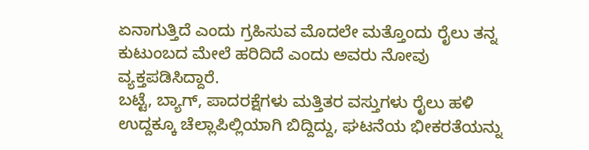ಏನಾಗುತ್ತಿದೆ ಎಂದು ಗ್ರಹಿಸುವ ಮೊದಲೇ ಮತ್ತೊಂದು ರೈಲು ತನ್ನ ಕುಟುಂಬದ ಮೇಲೆ ಹರಿದಿದೆ ಎಂದು ಅವರು ನೋವು ವ್ಯಕ್ತಪಡಿಸಿದ್ದಾರೆ.
ಬಟ್ಟೆ, ಬ್ಯಾಗ್, ಪಾದರಕ್ಷೆಗಳು ಮತ್ತಿತರ ವಸ್ತುಗಳು ರೈಲು ಹಳಿ ಉದ್ದಕ್ಕೂ ಚೆಲ್ಲಾಪಿಲ್ಲಿಯಾಗಿ ಬಿದ್ದಿದ್ದು, ಘಟನೆಯ ಭೀಕರತೆಯನ್ನು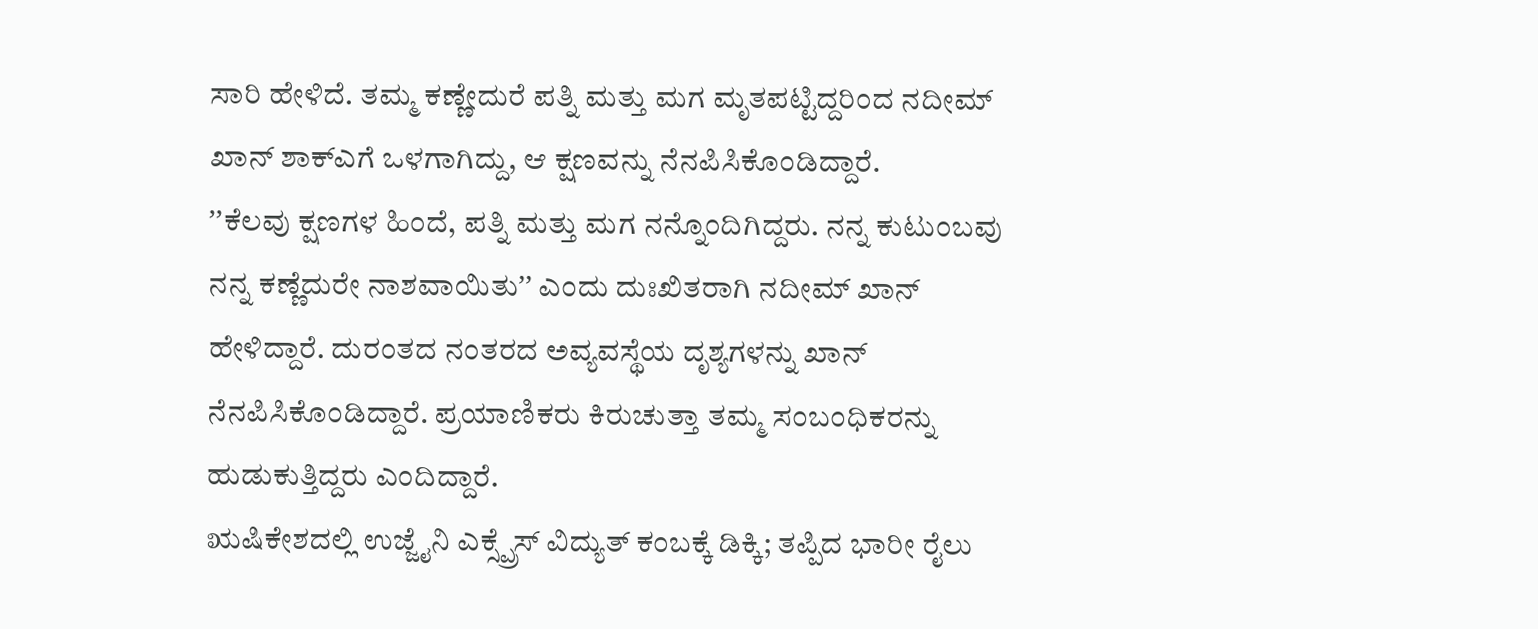ಸಾರಿ ಹೇಳಿದೆ. ತಮ್ಮ ಕಣ್ಣೇದುರೆ ಪತ್ನಿ ಮತ್ತು ಮಗ ಮೃತಪಟ್ಟಿದ್ದರಿಂದ ನದೀಮ್ ಖಾನ್ ಶಾಕ್ಎಗೆ ಒಳಗಾಗಿದ್ದು, ಆ ಕ್ಷಣವನ್ನು ನೆನಪಿಸಿಕೊಂಡಿದ್ದಾರೆ.
ʼʼಕೆಲವು ಕ್ಷಣಗಳ ಹಿಂದೆ, ಪತ್ನಿ ಮತ್ತು ಮಗ ನನ್ನೊಂದಿಗಿದ್ದರು. ನನ್ನ ಕುಟುಂಬವು ನನ್ನ ಕಣ್ಣೆದುರೇ ನಾಶವಾಯಿತುʼʼ ಎಂದು ದುಃಖಿತರಾಗಿ ನದೀಮ್ ಖಾನ್ ಹೇಳಿದ್ದಾರೆ. ದುರಂತದ ನಂತರದ ಅವ್ಯವಸ್ಥೆಯ ದೃಶ್ಯಗಳನ್ನು ಖಾನ್ ನೆನಪಿಸಿಕೊಂಡಿದ್ದಾರೆ. ಪ್ರಯಾಣಿಕರು ಕಿರುಚುತ್ತಾ ತಮ್ಮ ಸಂಬಂಧಿಕರನ್ನು ಹುಡುಕುತ್ತಿದ್ದರು ಎಂದಿದ್ದಾರೆ.
ಋಷಿಕೇಶದಲ್ಲಿ ಉಜ್ಜೈನಿ ಎಕ್ಸ್ಪ್ರೆಸ್ ವಿದ್ಯುತ್ ಕಂಬಕ್ಕೆ ಡಿಕ್ಕಿ; ತಪ್ಪಿದ ಭಾರೀ ರೈಲು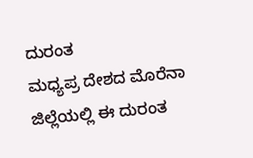ದುರಂತ
ಮಧ್ಯಪ್ರ ದೇಶದ ಮೊರೆನಾ ಜಿಲ್ಲೆಯಲ್ಲಿ ಈ ದುರಂತ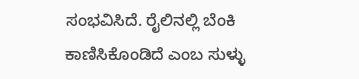ಸಂಭವಿಸಿದೆ. ರೈಲಿನಲ್ಲಿ ಬೆಂಕಿ ಕಾಣಿಸಿಕೊಂಡಿದೆ ಎಂಬ ಸುಳ್ಳು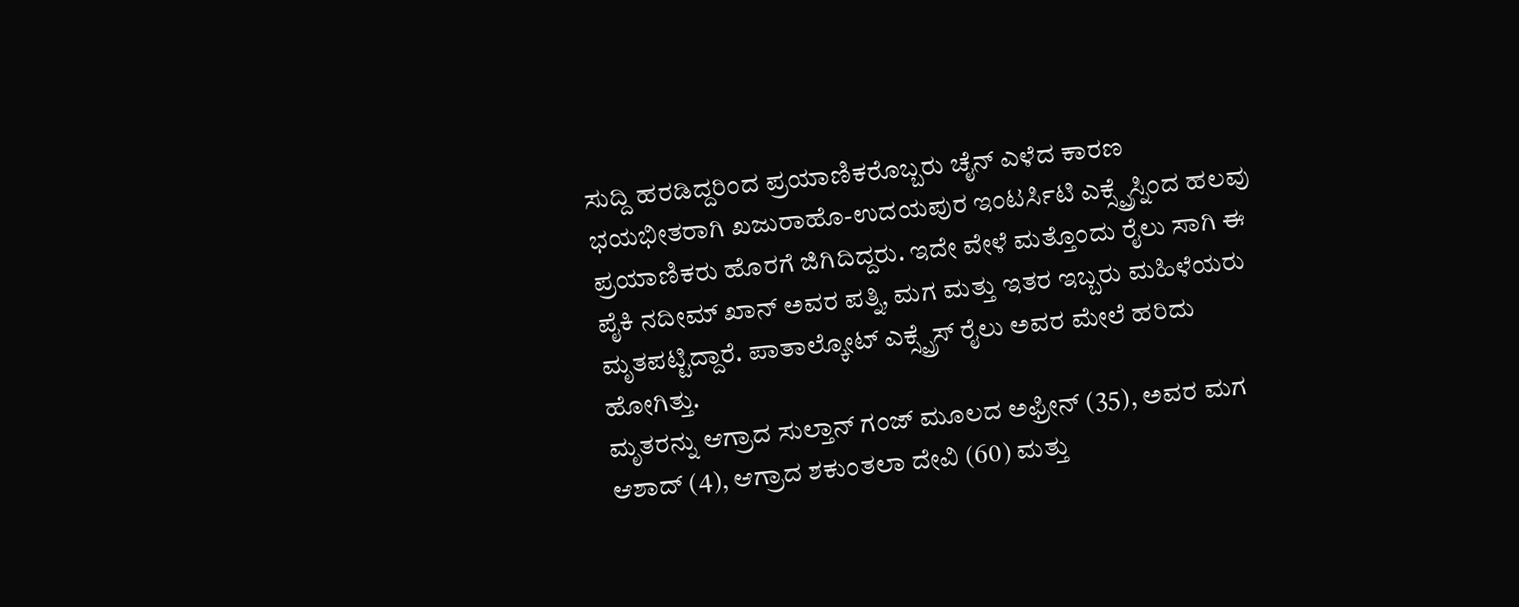ಸುದ್ದಿ ಹರಡಿದ್ದರಿಂದ ಪ್ರಯಾಣಿಕರೊಬ್ಬರು ಚೈನ್ ಎಳೆದ ಕಾರಣ ಭಯಭೀತರಾಗಿ ಖಜುರಾಹೊ-ಉದಯಪುರ ಇಂಟರ್ಸಿಟಿ ಎಕ್ಸ್ಪ್ರೆಸ್ನಿಂದ ಹಲವು ಪ್ರಯಾಣಿಕರು ಹೊರಗೆ ಜಿಗಿದಿದ್ದರು. ಇದೇ ವೇಳೆ ಮತ್ತೊಂದು ರೈಲು ಸಾಗಿ ಈ ಪೈಕಿ ನದೀಮ್ ಖಾನ್ ಅವರ ಪತ್ನಿ, ಮಗ ಮತ್ತು ಇತರ ಇಬ್ಬರು ಮಹಿಳೆಯರು ಮೃತಪಟ್ಟಿದ್ದಾರೆ. ಪಾತಾಲ್ಕೋಟ್ ಎಕ್ಸ್ಪ್ರೆಸ್ ರೈಲು ಅವರ ಮೇಲೆ ಹರಿದು ಹೋಗಿತ್ತು.
ಮೃತರನ್ನು ಆಗ್ರಾದ ಸುಲ್ತಾನ್ ಗಂಜ್ ಮೂಲದ ಅಫ್ರೀನ್ (35), ಅವರ ಮಗ ಆಶಾದ್ (4), ಆಗ್ರಾದ ಶಕುಂತಲಾ ದೇವಿ (60) ಮತ್ತು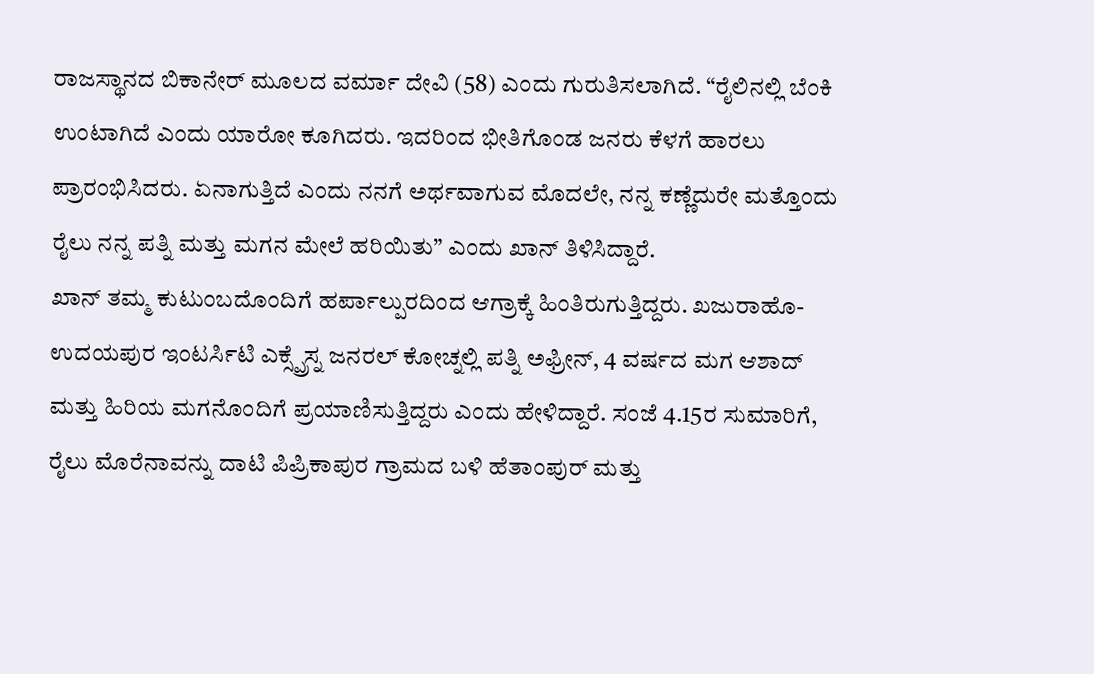ರಾಜಸ್ಥಾನದ ಬಿಕಾನೇರ್ ಮೂಲದ ವರ್ಮಾ ದೇವಿ (58) ಎಂದು ಗುರುತಿಸಲಾಗಿದೆ. “ರೈಲಿನಲ್ಲಿ ಬೆಂಕಿ ಉಂಟಾಗಿದೆ ಎಂದು ಯಾರೋ ಕೂಗಿದರು. ಇದರಿಂದ ಭೀತಿಗೊಂಡ ಜನರು ಕೆಳಗೆ ಹಾರಲು ಪ್ರಾರಂಭಿಸಿದರು. ಏನಾಗುತ್ತಿದೆ ಎಂದು ನನಗೆ ಅರ್ಥವಾಗುವ ಮೊದಲೇ, ನನ್ನ ಕಣ್ಣೆದುರೇ ಮತ್ತೊಂದು ರೈಲು ನನ್ನ ಪತ್ನಿ ಮತ್ತು ಮಗನ ಮೇಲೆ ಹರಿಯಿತು” ಎಂದು ಖಾನ್ ತಿಳಿಸಿದ್ದಾರೆ.
ಖಾನ್ ತಮ್ಮ ಕುಟುಂಬದೊಂದಿಗೆ ಹರ್ಪಾಲ್ಪುರದಿಂದ ಆಗ್ರಾಕ್ಕೆ ಹಿಂತಿರುಗುತ್ತಿದ್ದರು. ಖಜುರಾಹೊ-ಉದಯಪುರ ಇಂಟರ್ಸಿಟಿ ಎಕ್ಸ್ಪ್ರೆಸ್ನ ಜನರಲ್ ಕೋಚ್ನಲ್ಲಿ ಪತ್ನಿ ಅಫ್ರೀನ್, 4 ವರ್ಷದ ಮಗ ಆಶಾದ್ ಮತ್ತು ಹಿರಿಯ ಮಗನೊಂದಿಗೆ ಪ್ರಯಾಣಿಸುತ್ತಿದ್ದರು ಎಂದು ಹೇಳಿದ್ದಾರೆ. ಸಂಜೆ 4.15ರ ಸುಮಾರಿಗೆ, ರೈಲು ಮೊರೆನಾವನ್ನು ದಾಟಿ ಪಿಪ್ರಿಕಾಪುರ ಗ್ರಾಮದ ಬಳಿ ಹೆತಾಂಪುರ್ ಮತ್ತು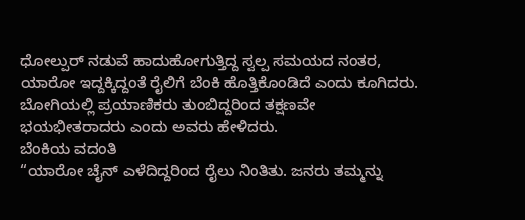ಧೋಲ್ಪುರ್ ನಡುವೆ ಹಾದುಹೋಗುತ್ತಿದ್ದ ಸ್ವಲ್ಪ ಸಮಯದ ನಂತರ, ಯಾರೋ ಇದ್ದಕ್ಕಿದ್ದಂತೆ ರೈಲಿಗೆ ಬೆಂಕಿ ಹೊತ್ತಿಕೊಂಡಿದೆ ಎಂದು ಕೂಗಿದರು. ಬೋಗಿಯಲ್ಲಿ ಪ್ರಯಾಣಿಕರು ತುಂಬಿದ್ದರಿಂದ ತಕ್ಷಣವೇ ಭಯಭೀತರಾದರು ಎಂದು ಅವರು ಹೇಳಿದರು.
ಬೆಂಕಿಯ ವದಂತಿ
“ಯಾರೋ ಚೈನ್ ಎಳೆದಿದ್ದರಿಂದ ರೈಲು ನಿಂತಿತು. ಜನರು ತಮ್ಮನ್ನು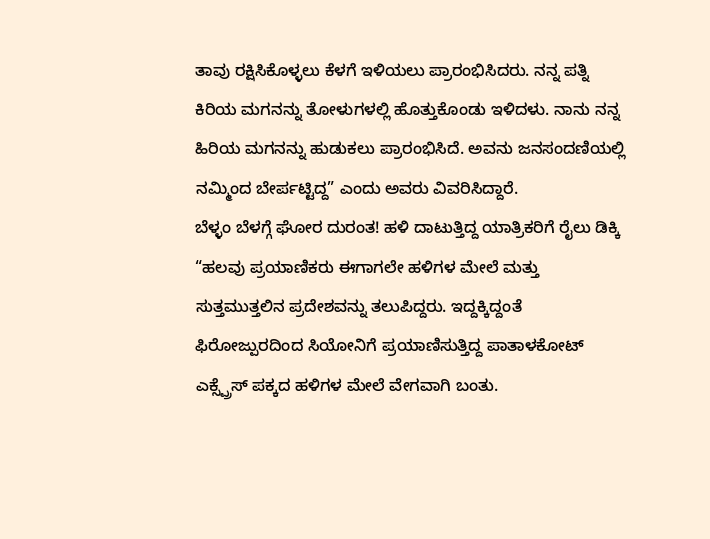ತಾವು ರಕ್ಷಿಸಿಕೊಳ್ಳಲು ಕೆಳಗೆ ಇಳಿಯಲು ಪ್ರಾರಂಭಿಸಿದರು. ನನ್ನ ಪತ್ನಿ ಕಿರಿಯ ಮಗನನ್ನು ತೋಳುಗಳಲ್ಲಿ ಹೊತ್ತುಕೊಂಡು ಇಳಿದಳು. ನಾನು ನನ್ನ ಹಿರಿಯ ಮಗನನ್ನು ಹುಡುಕಲು ಪ್ರಾರಂಭಿಸಿದೆ. ಅವನು ಜನಸಂದಣಿಯಲ್ಲಿ ನಮ್ಮಿಂದ ಬೇರ್ಪಟ್ಟಿದ್ದ” ಎಂದು ಅವರು ವಿವರಿಸಿದ್ದಾರೆ.
ಬೆಳ್ಳಂ ಬೆಳಗ್ಗೆ ಘೋರ ದುರಂತ! ಹಳಿ ದಾಟುತ್ತಿದ್ದ ಯಾತ್ರಿಕರಿಗೆ ರೈಲು ಡಿಕ್ಕಿ
“ಹಲವು ಪ್ರಯಾಣಿಕರು ಈಗಾಗಲೇ ಹಳಿಗಳ ಮೇಲೆ ಮತ್ತು ಸುತ್ತಮುತ್ತಲಿನ ಪ್ರದೇಶವನ್ನು ತಲುಪಿದ್ದರು. ಇದ್ದಕ್ಕಿದ್ದಂತೆ ಫಿರೋಜ್ಪುರದಿಂದ ಸಿಯೋನಿಗೆ ಪ್ರಯಾಣಿಸುತ್ತಿದ್ದ ಪಾತಾಳಕೋಟ್ ಎಕ್ಸ್ಪ್ರೆಸ್ ಪಕ್ಕದ ಹಳಿಗಳ ಮೇಲೆ ವೇಗವಾಗಿ ಬಂತು.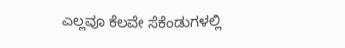ಎಲ್ಲವೂ ಕೆಲವೇ ಸೆಕೆಂಡುಗಳಲ್ಲಿ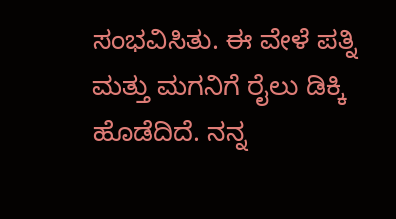ಸಂಭವಿಸಿತು. ಈ ವೇಳೆ ಪತ್ನಿ ಮತ್ತು ಮಗನಿಗೆ ರೈಲು ಡಿಕ್ಕಿ ಹೊಡೆದಿದೆ. ನನ್ನ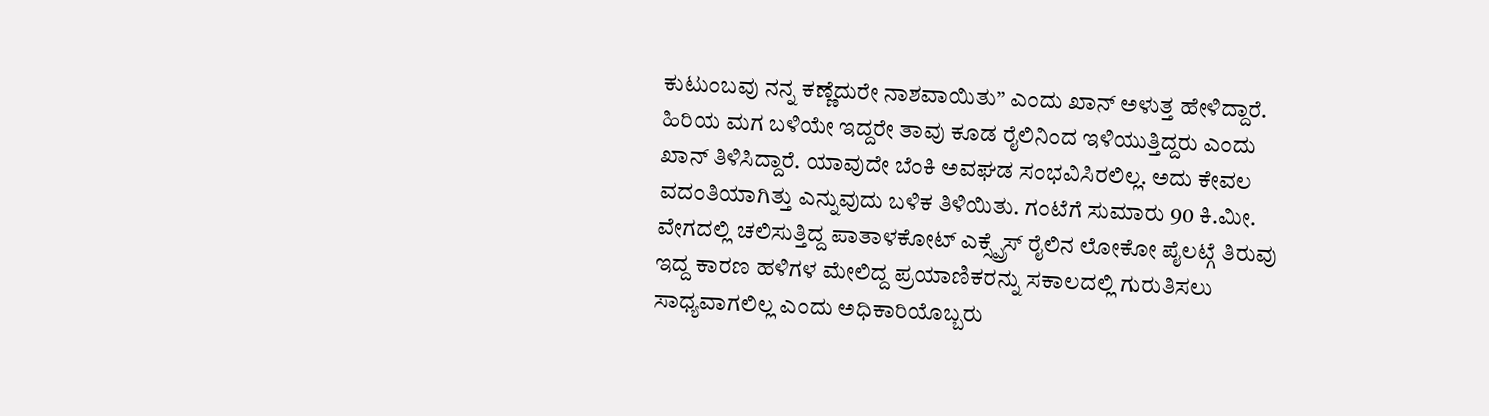ಕುಟುಂಬವು ನನ್ನ ಕಣ್ಣೆದುರೇ ನಾಶವಾಯಿತು” ಎಂದು ಖಾನ್ ಅಳುತ್ತ ಹೇಳಿದ್ದಾರೆ.
ಹಿರಿಯ ಮಗ ಬಳಿಯೇ ಇದ್ದರೇ ತಾವು ಕೂಡ ರೈಲಿನಿಂದ ಇಳಿಯುತ್ತಿದ್ದರು ಎಂದು ಖಾನ್ ತಿಳಿಸಿದ್ದಾರೆ. ಯಾವುದೇ ಬೆಂಕಿ ಅವಘಡ ಸಂಭವಿಸಿರಲಿಲ್ಲ. ಅದು ಕೇವಲ ವದಂತಿಯಾಗಿತ್ತು ಎನ್ನುವುದು ಬಳಿಕ ತಿಳಿಯಿತು. ಗಂಟೆಗೆ ಸುಮಾರು 90 ಕಿ.ಮೀ. ವೇಗದಲ್ಲಿ ಚಲಿಸುತ್ತಿದ್ದ ಪಾತಾಳಕೋಟ್ ಎಕ್ಸ್ಪ್ರೆಸ್ ರೈಲಿನ ಲೋಕೋ ಪೈಲಟ್ಗೆ ತಿರುವು ಇದ್ದ ಕಾರಣ ಹಳಿಗಳ ಮೇಲಿದ್ದ ಪ್ರಯಾಣಿಕರನ್ನು ಸಕಾಲದಲ್ಲಿ ಗುರುತಿಸಲು ಸಾಧ್ಯವಾಗಲಿಲ್ಲ ಎಂದು ಅಧಿಕಾರಿಯೊಬ್ಬರು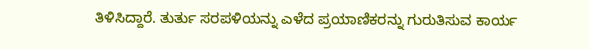ತಿಳಿಸಿದ್ದಾರೆ. ತುರ್ತು ಸರಪಳಿಯನ್ನು ಎಳೆದ ಪ್ರಯಾಣಿಕರನ್ನು ಗುರುತಿಸುವ ಕಾರ್ಯ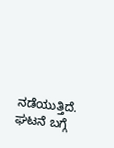ನಡೆಯುತ್ತಿದೆ. ಘಟನೆ ಬಗ್ಗೆ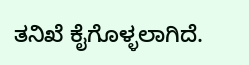ತನಿಖೆ ಕೈಗೊಳ್ಳಲಾಗಿದೆ.